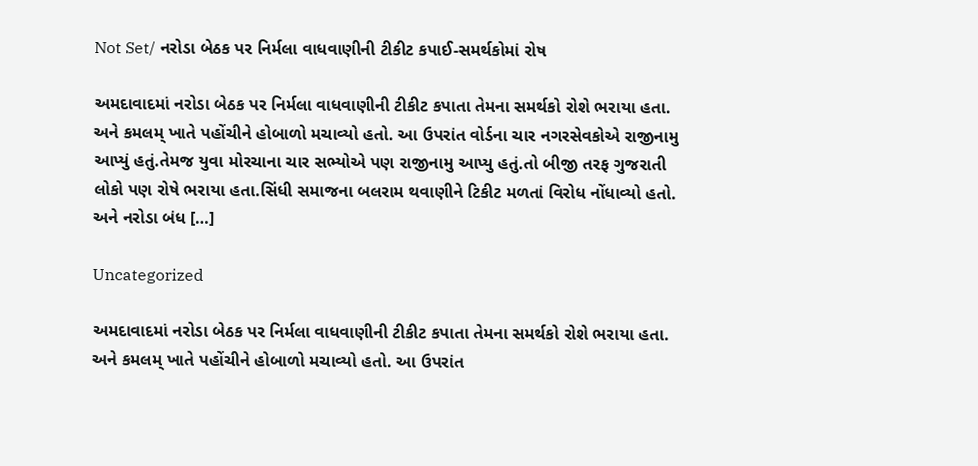Not Set/ નરોડા બેઠક પર નિર્મલા વાધવાણીની ટીકીટ કપાઈ-સમર્થકોમાં રોષ

અમદાવાદમાં નરોડા બેઠક પર નિર્મલા વાધવાણીની ટીકીટ કપાતા તેમના સમર્થકો રોશે ભરાયા હતા. અને કમલમ્ ખાતે પહોંચીને હોબાળો મચાવ્યો હતો. આ ઉપરાંત વોર્ડના ચાર નગરસેવકોએ રાજીનામુ આપ્યું હતું.તેમજ યુવા મોરચાના ચાર સભ્યોએ પણ રાજીનામુ આપ્યુ હતું.તો બીજી તરફ ગુજરાતી લોકો પણ રોષે ભરાયા હતા.સિંધી સમાજના બલરામ થવાણીને ટિકીટ મળતાં વિરોધ નોંધાવ્યો હતો. અને નરોડા બંધ […]

Uncategorized

અમદાવાદમાં નરોડા બેઠક પર નિર્મલા વાધવાણીની ટીકીટ કપાતા તેમના સમર્થકો રોશે ભરાયા હતા. અને કમલમ્ ખાતે પહોંચીને હોબાળો મચાવ્યો હતો. આ ઉપરાંત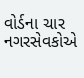વોર્ડના ચાર નગરસેવકોએ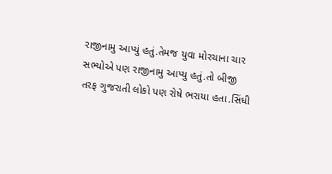રાજીનામુ આપ્યું હતું.તેમજ યુવા મોરચાના ચાર સભ્યોએ પણ રાજીનામુ આપ્યુ હતું.તો બીજી તરફ ગુજરાતી લોકો પણ રોષે ભરાયા હતા.સિંધી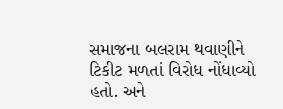સમાજના બલરામ થવાણીને ટિકીટ મળતાં વિરોધ નોંધાવ્યો હતો. અને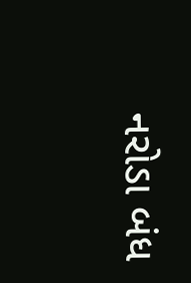નરોડા બંધ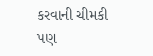કરવાની ચીમકી પણ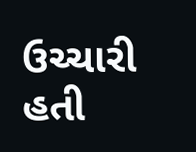ઉચ્ચારી હતી